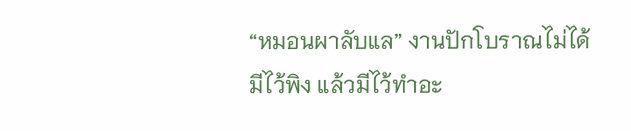“หมอนผาลับแล” งานปักโบราณไม่ได้มีไว้พิง แล้วมีไว้ทำอะ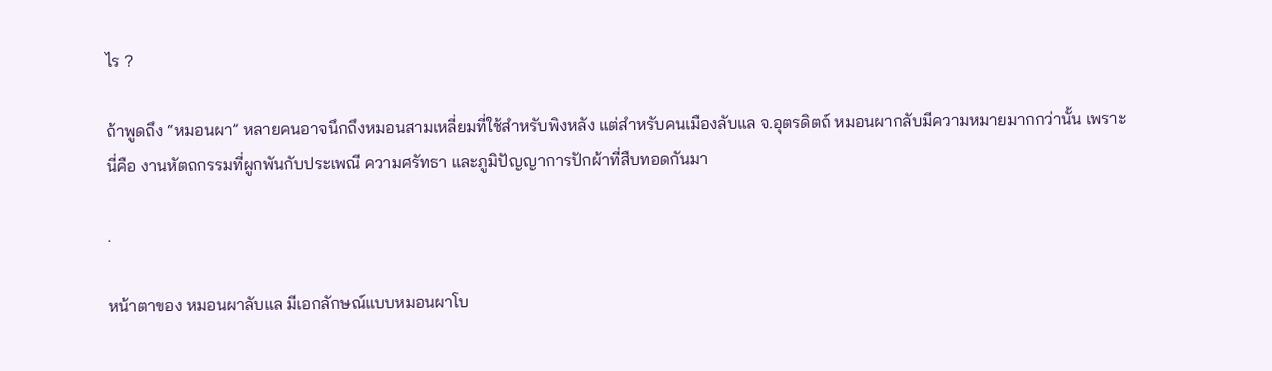ไร ?

ถ้าพูดถึง “หมอนผา” หลายคนอาจนึกถึงหมอนสามเหลี่ยมที่ใช้สำหรับพิงหลัง แต่สำหรับคนเมืองลับแล จ.อุตรดิตถ์ หมอนผากลับมีความหมายมากกว่านั้น เพราะนี่คือ งานหัตถกรรมที่ผูกพันกับประเพณี ความศรัทธา และภูมิปัญญาการปักผ้าที่สืบทอดกันมา

.

หน้าตาของ หมอนผาลับแล มีเอกลักษณ์แบบหมอนผาโบ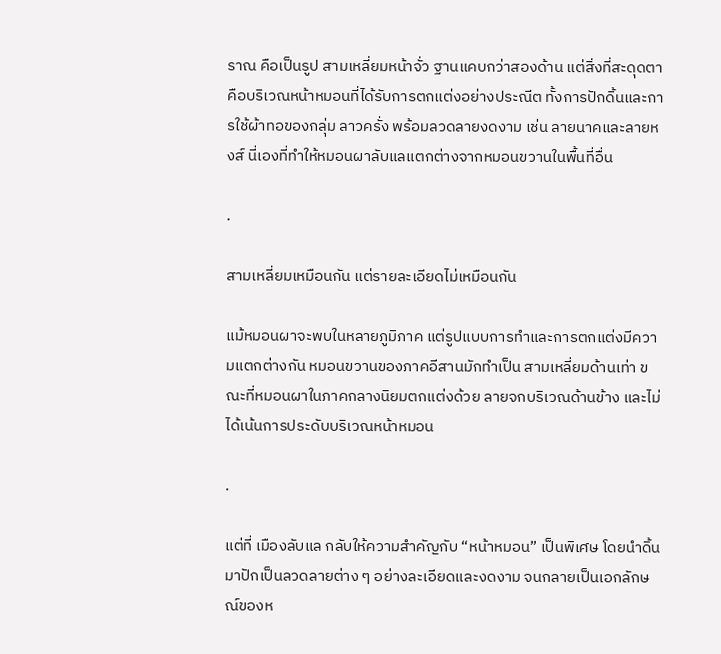ราณ คือเป็นรูป สามเหลี่ยมหน้าจั่ว ฐานแคบกว่าสองด้าน แต่สิ่งที่สะดุดตาคือบริเวณหน้าหมอนที่ได้รับการตกแต่งอย่างประณีต ทั้งการปักดิ้นและการใช้ผ้าทอของกลุ่ม ลาวครั่ง พร้อมลวดลายงดงาม เช่น ลายนาคและลายหงส์ นี่เองที่ทำให้หมอนผาลับแลแตกต่างจากหมอนขวานในพื้นที่อื่น

.

สามเหลี่ยมเหมือนกัน แต่รายละเอียดไม่เหมือนกัน

แม้หมอนผาจะพบในหลายภูมิภาค แต่รูปแบบการทำและการตกแต่งมีความแตกต่างกัน หมอนขวานของภาคอีสานมักทำเป็น สามเหลี่ยมด้านเท่า ขณะที่หมอนผาในภาคกลางนิยมตกแต่งด้วย ลายจกบริเวณด้านข้าง และไม่ได้เน้นการประดับบริเวณหน้าหมอน

.

แต่ที่ เมืองลับแล กลับให้ความสำคัญกับ “หน้าหมอน” เป็นพิเศษ โดยนำดิ้นมาปักเป็นลวดลายต่าง ๆ อย่างละเอียดและงดงาม จนกลายเป็นเอกลักษณ์ของห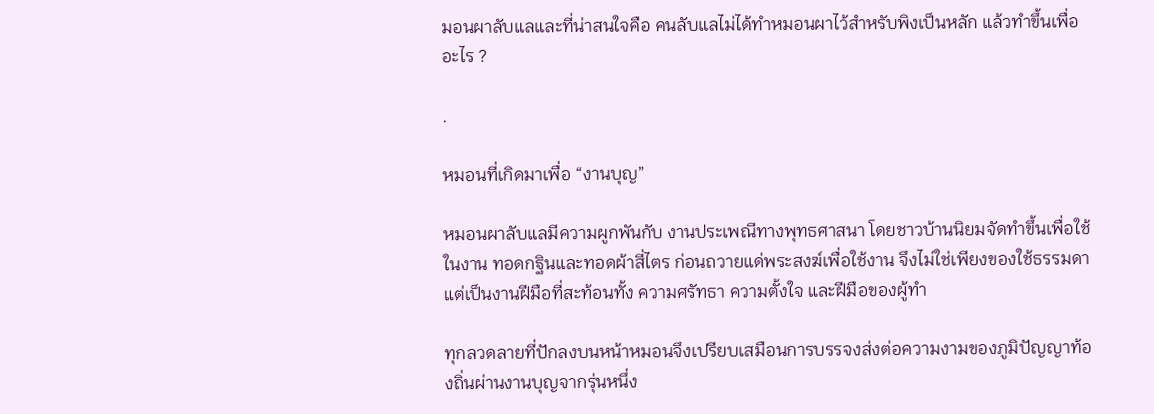มอนผาลับแลและที่น่าสนใจคือ คนลับแลไม่ได้ทำหมอนผาไว้สำหรับพิงเป็นหลัก แล้วทำขึ้นเพื่ออะไร ?

.

หมอนที่เกิดมาเพื่อ “งานบุญ”

หมอนผาลับแลมีความผูกพันกับ งานประเพณีทางพุทธศาสนา โดยชาวบ้านนิยมจัดทำขึ้นเพื่อใช้ในงาน ทอดกฐินและทอดผ้าสี่ไตร ก่อนถวายแด่พระสงฆ์เพื่อใช้งาน จึงไม่ใช่เพียงของใช้ธรรมดา แต่เป็นงานฝีมือที่สะท้อนทั้ง ความศรัทธา ความตั้งใจ และฝีมือของผู้ทำ

ทุกลวดลายที่ปักลงบนหน้าหมอนจึงเปรียบเสมือนการบรรจงส่งต่อความงามของภูมิปัญญาท้องถิ่นผ่านงานบุญจากรุ่นหนึ่ง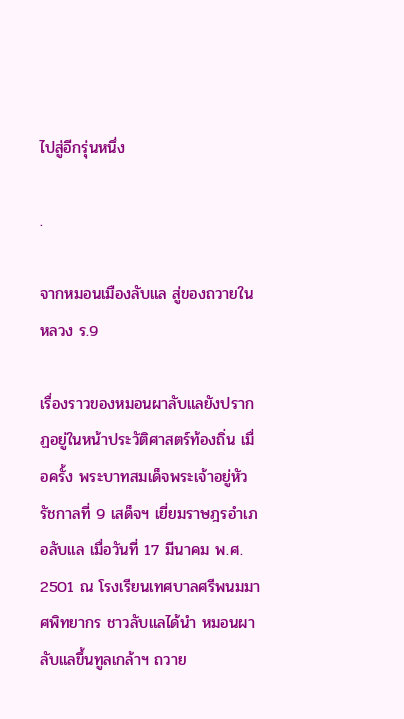ไปสู่อีกรุ่นหนึ่ง

.

จากหมอนเมืองลับแล สู่ของถวายในหลวง ร.9

เรื่องราวของหมอนผาลับแลยังปรากฏอยู่ในหน้าประวัติศาสตร์ท้องถิ่น เมื่อครั้ง พระบาทสมเด็จพระเจ้าอยู่หัว รัชกาลที่ 9 เสด็จฯ เยี่ยมราษฎรอำเภอลับแล เมื่อวันที่ 17 มีนาคม พ.ศ. 2501 ณ โรงเรียนเทศบาลศรีพนมมาศพิทยากร ชาวลับแลได้นำ หมอนผาลับแลขึ้นทูลเกล้าฯ ถวาย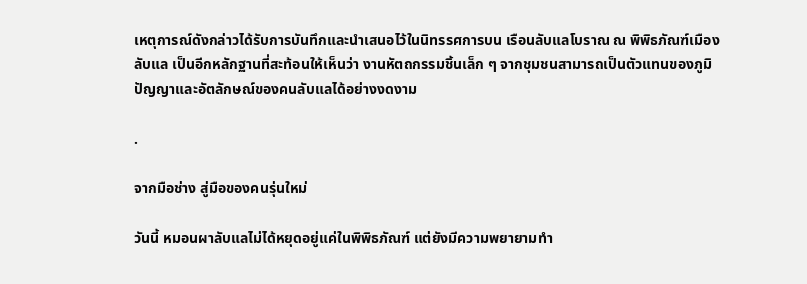เหตุการณ์ดังกล่าวได้รับการบันทึกและนำเสนอไว้ในนิทรรศการบน เรือนลับแลโบราณ ณ พิพิธภัณฑ์เมืองลับแล เป็นอีกหลักฐานที่สะท้อนให้เห็นว่า งานหัตถกรรมชิ้นเล็ก ๆ จากชุมชนสามารถเป็นตัวแทนของภูมิปัญญาและอัตลักษณ์ของคนลับแลได้อย่างงดงาม

.

จากมือช่าง สู่มือของคนรุ่นใหม่

วันนี้ หมอนผาลับแลไม่ได้หยุดอยู่แค่ในพิพิธภัณฑ์ แต่ยังมีความพยายามทำ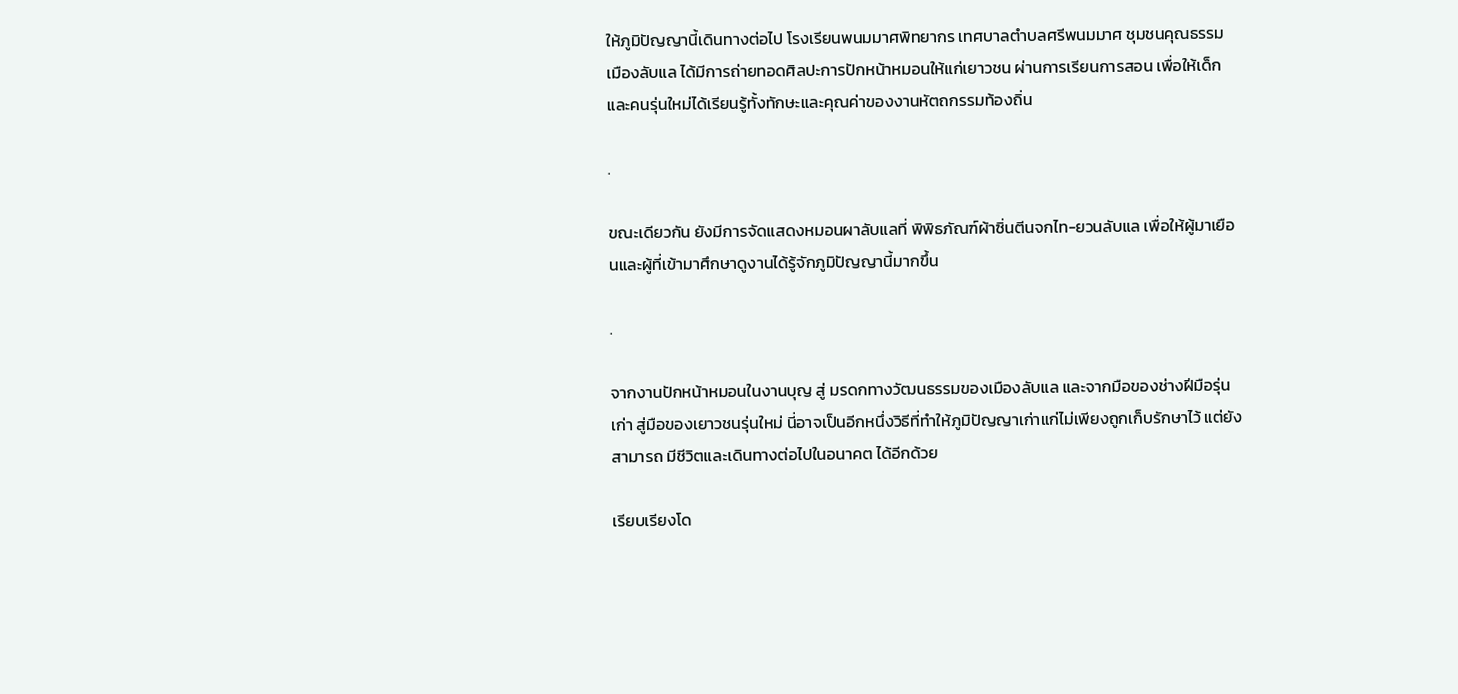ให้ภูมิปัญญานี้เดินทางต่อไป โรงเรียนพนมมาศพิทยากร เทศบาลตำบลศรีพนมมาศ ชุมชนคุณธรรมเมืองลับแล ได้มีการถ่ายทอดศิลปะการปักหน้าหมอนให้แก่เยาวชน ผ่านการเรียนการสอน เพื่อให้เด็กและคนรุ่นใหม่ได้เรียนรู้ทั้งทักษะและคุณค่าของงานหัตถกรรมท้องถิ่น

.

ขณะเดียวกัน ยังมีการจัดแสดงหมอนผาลับแลที่ พิพิธภัณฑ์ผ้าซิ่นตีนจกไท-ยวนลับแล เพื่อให้ผู้มาเยือนและผู้ที่เข้ามาศึกษาดูงานได้รู้จักภูมิปัญญานี้มากขึ้น

.

จากงานปักหน้าหมอนในงานบุญ สู่ มรดกทางวัฒนธรรมของเมืองลับแล และจากมือของช่างฝีมือรุ่นเก่า สู่มือของเยาวชนรุ่นใหม่ นี่อาจเป็นอีกหนึ่งวิธีที่ทำให้ภูมิปัญญาเก่าแก่ไม่เพียงถูกเก็บรักษาไว้ แต่ยังสามารถ มีชีวิตและเดินทางต่อไปในอนาคต ได้อีกด้วย

เรียบเรียงโด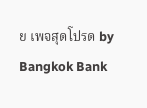ย เพจสุดโปรด by Bangkok Bank